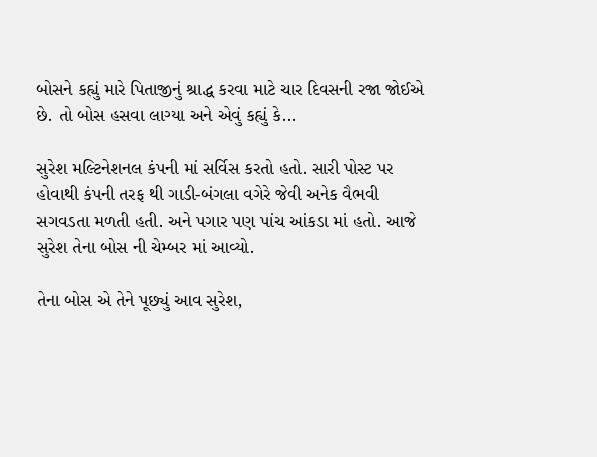બોસને કહ્યું મારે પિતાજીનું શ્રાદ્ધ કરવા માટે ચાર દિવસની રજા જોઈએ છે. તો બોસ હસવા લાગ્યા અને એવું કહ્યું કે...

સુરેશ મલ્ટિનેશનલ કંપની માં સર્વિસ કરતો હતો. સારી પોસ્ટ પર હોવાથી કંપની તરફ થી ગાડી-બંગલા વગેરે જેવી અનેક વૈભવી સગવડતા મળતી હતી. અને પગાર પણ પાંચ આંકડા માં હતો. આજે સુરેશ તેના બોસ ની ચેમ્બર માં આવ્યો.

તેના બોસ એ તેને પૂછ્યું આવ સુરેશ,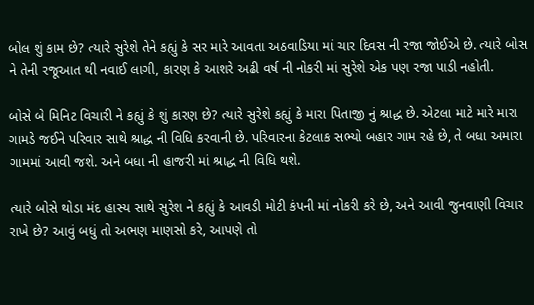બોલ શું કામ છે? ત્યારે સુરેશે તેને કહ્યું કે સર મારે આવતા અઠવાડિયા માં ચાર દિવસ ની રજા જોઈએ છે. ત્યારે બોસ ને તેની રજૂઆત થી નવાઈ લાગી, કારણ કે આશરે અઢી વર્ષ ની નોકરી માં સુરેશે એક પણ રજા પાડી નહોતી.

બોસે બે મિનિટ વિચારી ને કહ્યું કે શું કારણ છે? ત્યારે સુરેશે કહ્યું કે મારા પિતાજી નું શ્રાદ્ધ છે. એટલા માટે મારે મારા ગામડે જઈને પરિવાર સાથે શ્રાદ્ધ ની વિધિ કરવાની છે. પરિવારના કેટલાક સભ્યો બહાર ગામ રહે છે, તે બધા અમારા ગામમાં આવી જશે. અને બધા ની હાજરી માં શ્રાદ્ધ ની વિધિ થશે.

ત્યારે બોસે થોડા મંદ હાસ્ય સાથે સુરેશ ને કહ્યું કે આવડી મોટી કંપની માં નોકરી કરે છે, અને આવી જુનવાણી વિચાર રાખે છે? આવું બધું તો અભણ માણસો કરે, આપણે તો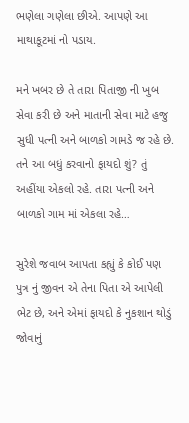ભણેલા ગણેલા છીએ. આપણે આ માથાકૂટમાં નો પડાય.

મને ખબર છે તે તારા પિતાજી ની ખુબ સેવા કરી છે અને માતાની સેવા માટે હજુ સુધી પત્ની અને બાળકો ગામડે જ રહે છે. તને આ બધું કરવાનો ફાયદો શું? તું અહીંયા એકલો રહે. તારા પત્ની અને બાળકો ગામ માં એકલા રહે…

સુરેશે જવાબ આપતા કહ્યું કે કોઈ પણ પુત્ર નું જીવન એ તેના પિતા એ આપેલી ભેટ છે, અને એમાં ફાયદો કે નુકશાન થોડું જોવાનું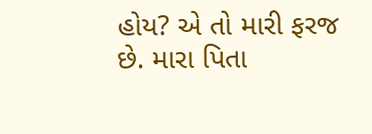હોય? એ તો મારી ફરજ છે. મારા પિતા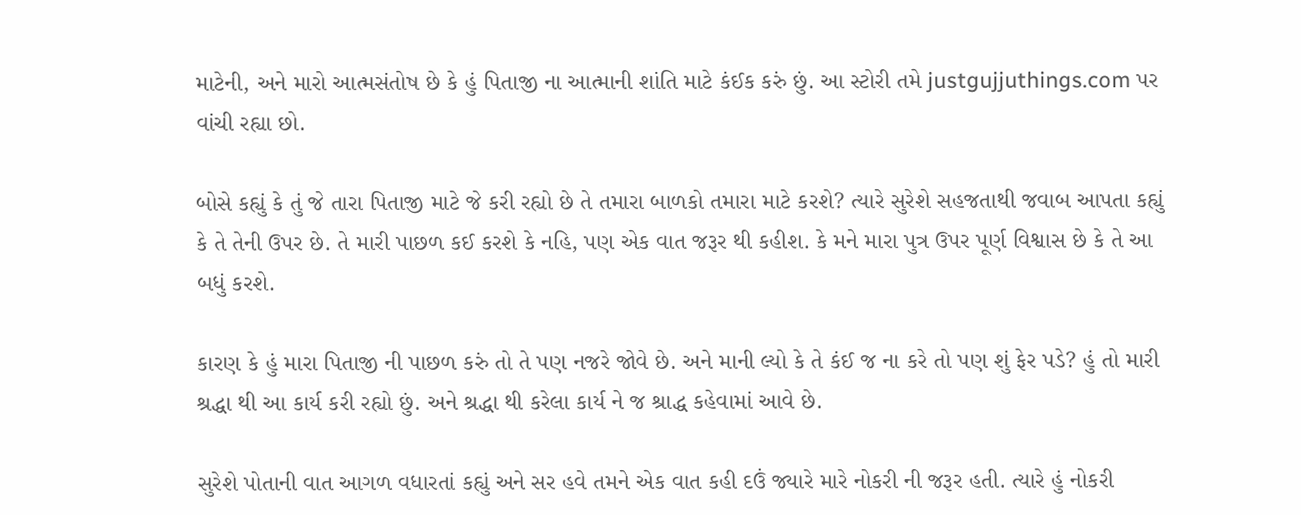માટેની, અને મારો આત્મસંતોષ છે કે હું પિતાજી ના આત્માની શાંતિ માટે કંઈક કરું છું. આ સ્ટોરી તમે justgujjuthings.com પર વાંચી રહ્યા છો.

બોસે કહ્યું કે તું જે તારા પિતાજી માટે જે કરી રહ્યો છે તે તમારા બાળકો તમારા માટે કરશે? ત્યારે સુરેશે સહજતાથી જવાબ આપતા કહ્યું કે તે તેની ઉપર છે. તે મારી પાછળ કઈ કરશે કે નહિ, પણ એક વાત જરૂર થી કહીશ. કે મને મારા પુત્ર ઉપર પૂર્ણ વિશ્વાસ છે કે તે આ બધું કરશે.

કારણ કે હું મારા પિતાજી ની પાછળ કરું તો તે પણ નજરે જોવે છે. અને માની લ્યો કે તે કંઈ જ ના કરે તો પણ શું ફેર પડે? હું તો મારી શ્રદ્ધા થી આ કાર્ય કરી રહ્યો છું. અને શ્રદ્ધા થી કરેલા કાર્ય ને જ શ્રાદ્ધ કહેવામાં આવે છે.

સુરેશે પોતાની વાત આગળ વધારતાં કહ્યું અને સર હવે તમને એક વાત કહી દઉં જ્યારે મારે નોકરી ની જરૂર હતી. ત્યારે હું નોકરી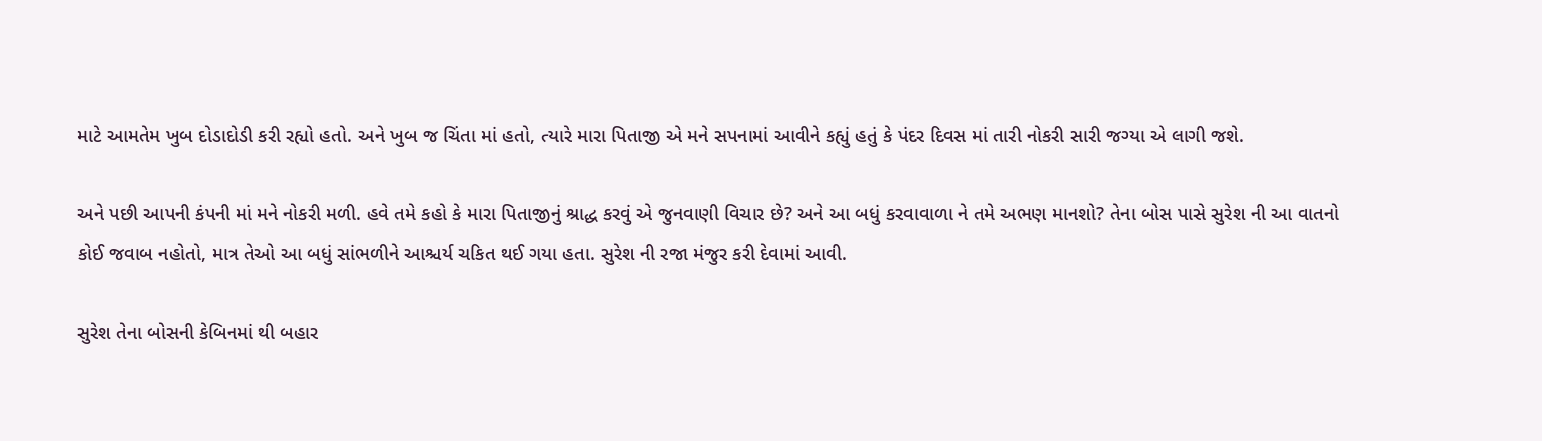માટે આમતેમ ખુબ દોડાદોડી કરી રહ્યો હતો. અને ખુબ જ ચિંતા માં હતો, ત્યારે મારા પિતાજી એ મને સપનામાં આવીને કહ્યું હતું કે પંદર દિવસ માં તારી નોકરી સારી જગ્યા એ લાગી જશે.

અને પછી આપની કંપની માં મને નોકરી મળી. હવે તમે કહો કે મારા પિતાજીનું શ્રાદ્ધ કરવું એ જુનવાણી વિચાર છે? અને આ બધું કરવાવાળા ને તમે અભણ માનશો? તેના બોસ પાસે સુરેશ ની આ વાતનો કોઈ જવાબ નહોતો, માત્ર તેઓ આ બધું સાંભળીને આશ્ચર્ય ચકિત થઈ ગયા હતા. સુરેશ ની રજા મંજુર કરી દેવામાં આવી.

સુરેશ તેના બોસની કેબિનમાં થી બહાર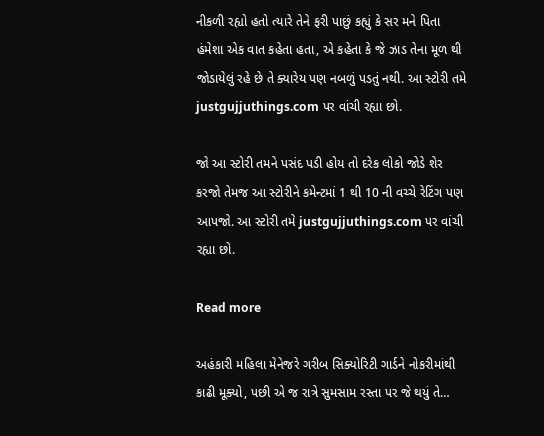નીકળી રહ્યો હતો ત્યારે તેને ફરી પાછું કહ્યું કે સર મને પિતા હંમેશા એક વાત કહેતા હતા, એ કહેતા કે જે ઝાડ તેના મૂળ થી જોડાયેલું રહે છે તે ક્યારેય પણ નબળું પડતું નથી. આ સ્ટોરી તમે justgujjuthings.com પર વાંચી રહ્યા છો.

જો આ સ્ટોરી તમને પસંદ પડી હોય તો દરેક લોકો જોડે શેર કરજો તેમજ આ સ્ટોરીને કમેન્ટમાં 1 થી 10 ની વચ્ચે રેટિંગ પણ આપજો. આ સ્ટોરી તમે justgujjuthings.com પર વાંચી રહ્યા છો.

Read more

અહંકારી મહિલા મેનેજરે ગરીબ સિક્યોરિટી ગાર્ડને નોકરીમાંથી કાઢી મૂક્યો, પછી એ જ રાત્રે સુમસામ રસ્તા પર જે થયું તે…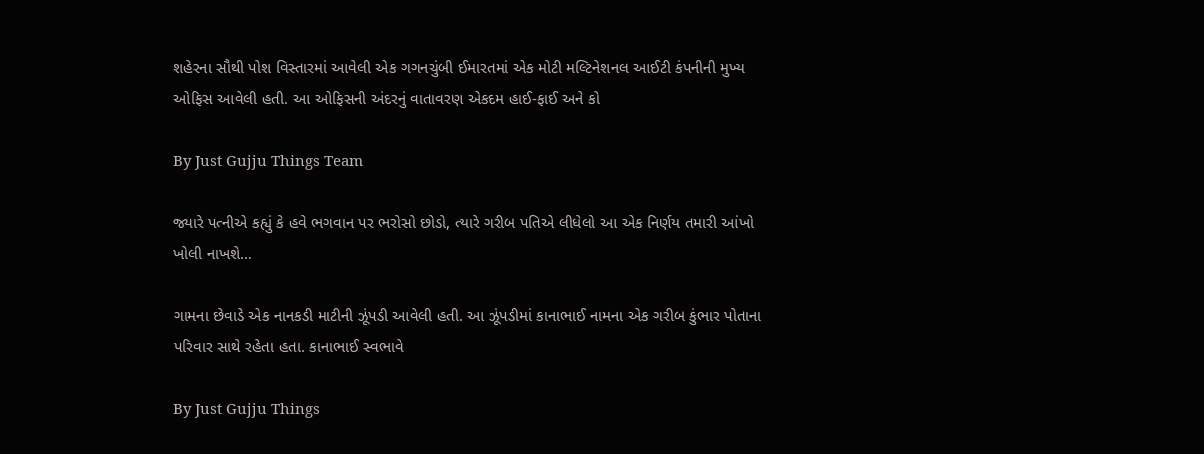શહેરના સૌથી પોશ વિસ્તારમાં આવેલી એક ગગનચુંબી ઈમારતમાં એક મોટી મલ્ટિનેશનલ આઈટી કંપનીની મુખ્ય ઓફિસ આવેલી હતી. આ ઓફિસની અંદરનું વાતાવરણ એકદમ હાઈ-ફાઈ અને કો

By Just Gujju Things Team

જ્યારે પત્નીએ કહ્યું કે હવે ભગવાન પર ભરોસો છોડો, ત્યારે ગરીબ પતિએ લીધેલો આ એક નિર્ણય તમારી આંખો ખોલી નાખશે…

ગામના છેવાડે એક નાનકડી માટીની ઝૂંપડી આવેલી હતી. આ ઝૂંપડીમાં કાનાભાઈ નામના એક ગરીબ કુંભાર પોતાના પરિવાર સાથે રહેતા હતા. કાનાભાઈ સ્વભાવે

By Just Gujju Things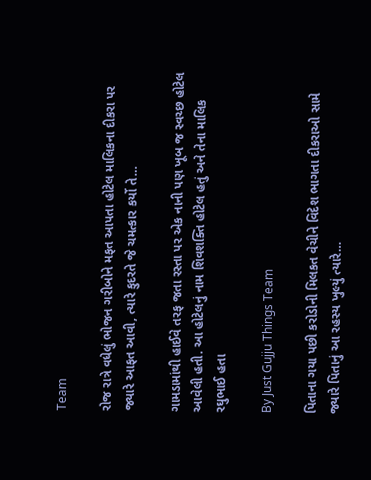Team

રોજ રાત્રે વધેલું ભોજન ગરીબોને મફત આપતા હોટેલ માલિકના દીકરા પર જ્યારે આફત આવી, ત્યારે કુદરતે જે ચમત્કાર કર્યો તે…

ગામડામાંથી હાઈવે તરફ જતા રસ્તા પર એક નાની પણ ખૂબ જ સ્વચ્છ હોટેલ આવેલી હતી. આ હોટેલનું નામ શિવશક્તિ હોટેલ હતું અને તેના માલિક રઘુભાઈ હતા

By Just Gujju Things Team

પિતાના ગયા પછી કરોડોની મિલકત વેચીને વિદેશ ભાગતા દીકરાઓ સામે જ્યારે પિતાનું આ રહસ્ય ખુલ્યું ત્યારે…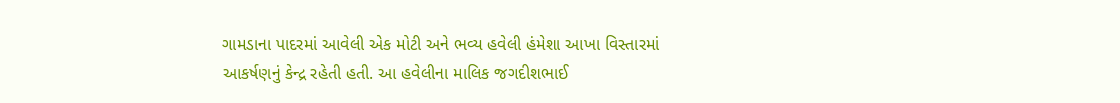ગામડાના પાદરમાં આવેલી એક મોટી અને ભવ્ય હવેલી હંમેશા આખા વિસ્તારમાં આકર્ષણનું કેન્દ્ર રહેતી હતી. આ હવેલીના માલિક જગદીશભાઈ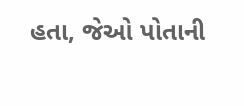હતા, જેઓ પોતાની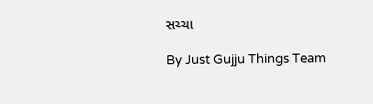સચ્ચા

By Just Gujju Things Team